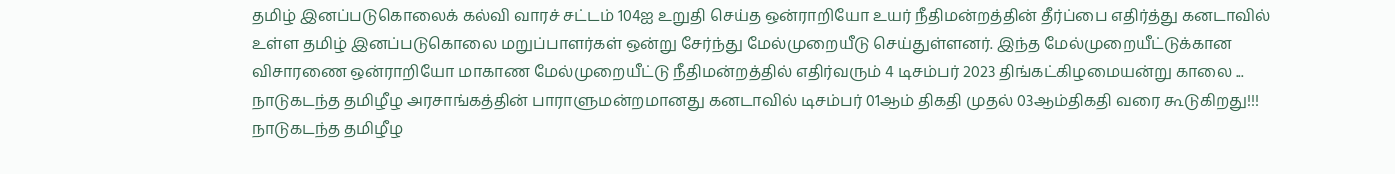தமிழ் இனப்படுகொலைக் கல்வி வாரச் சட்டம் 104ஐ உறுதி செய்த ஒன்ராறியோ உயர் நீதிமன்றத்தின் தீர்ப்பை எதிர்த்து கனடாவில் உள்ள தமிழ் இனப்படுகொலை மறுப்பாளர்கள் ஒன்று சேர்ந்து மேல்முறையீடு செய்துள்ளனர். இந்த மேல்முறையீட்டுக்கான விசாரணை ஒன்ராறியோ மாகாண மேல்முறையீட்டு நீதிமன்றத்தில் எதிர்வரும் 4 டிசம்பர் 2023 திங்கட்கிழமையன்று காலை ...
நாடுகடந்த தமிழீழ அரசாங்கத்தின் பாராளுமன்றமானது கனடாவில் டிசம்பர் 01ஆம் திகதி முதல் 03ஆம்திகதி வரை கூடுகிறது!!! நாடுகடந்த தமிழீழ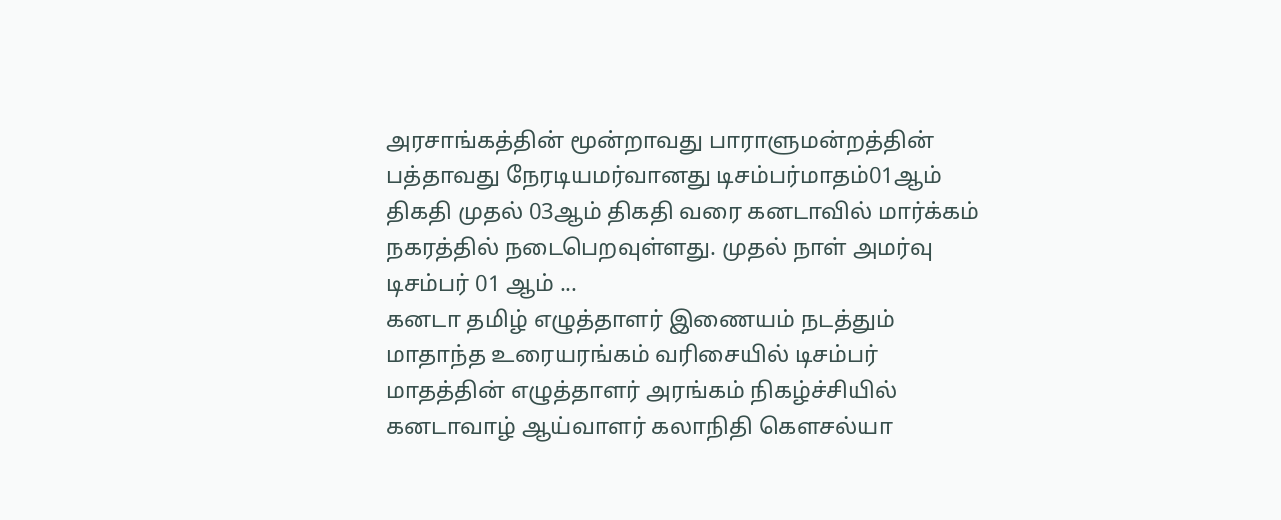அரசாங்கத்தின் மூன்றாவது பாராளுமன்றத்தின் பத்தாவது நேரடியமர்வானது டிசம்பர்மாதம்01ஆம் திகதி முதல் 03ஆம் திகதி வரை கனடாவில் மார்க்கம் நகரத்தில் நடைபெறவுள்ளது. முதல் நாள் அமர்வு டிசம்பர் 01 ஆம் ...
கனடா தமிழ் எழுத்தாளர் இணையம் நடத்தும் மாதாந்த உரையரங்கம் வரிசையில் டிசம்பர் மாதத்தின் எழுத்தாளர் அரங்கம் நிகழ்ச்சியில் கனடாவாழ் ஆய்வாளர் கலாநிதி கௌசல்யா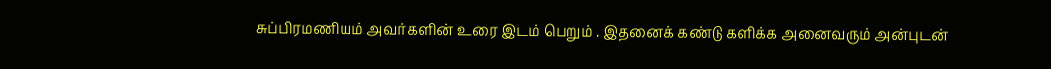சுப்பிரமணியம் அவர்களின் உரை இடம் பெறும் . இதனைக் கண்டு களிக்க அனைவரும் அன்புடன்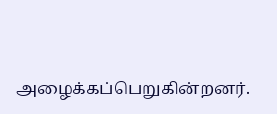அழைக்கப்பெறுகின்றனர்.